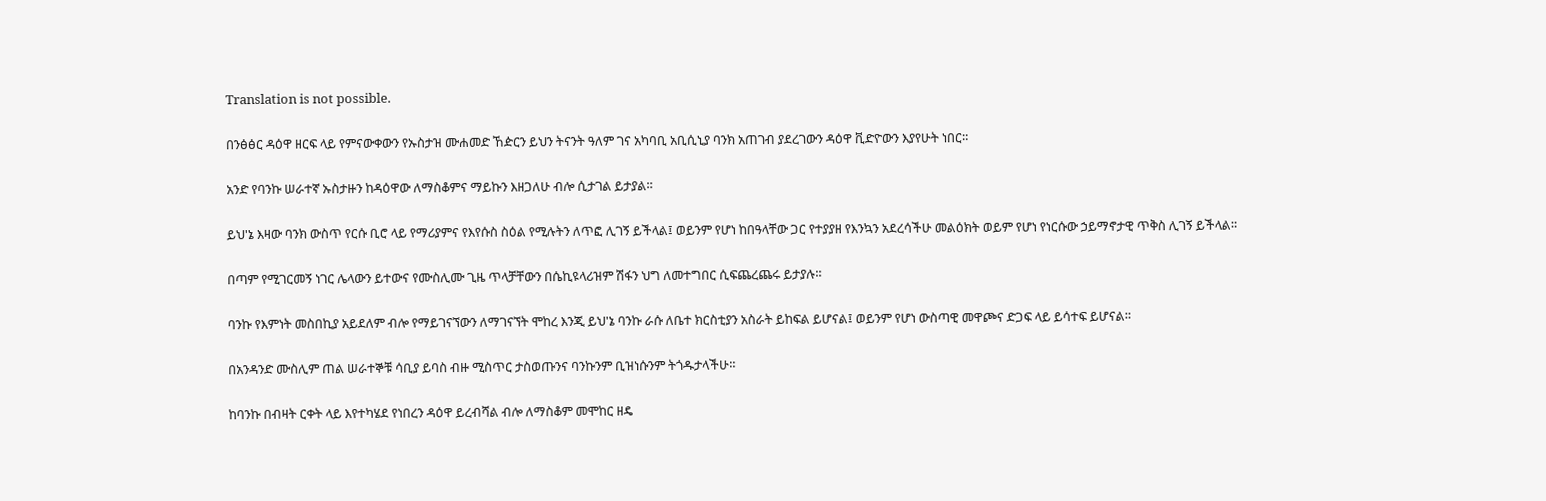Translation is not possible.

በንፅፅር ዳዕዋ ዘርፍ ላይ የምናውቀውን የኡስታዝ ሙሐመድ ኸዽርን ይህን ትናንት ዓለም ገና አካባቢ አቢሲኒያ ባንክ አጠገብ ያደረገውን ዳዕዋ ቪድዮውን እያየሁት ነበር።

አንድ የባንኩ ሠራተኛ ኡስታዙን ከዳዕዋው ለማስቆምና ማይኩን እዘጋለሁ ብሎ ሲታገል ይታያል።

ይህ'ኔ እዛው ባንክ ውስጥ የርሱ ቢሮ ላይ የማሪያምና የእየሱስ ስዕል የሚሉትን ለጥፎ ሊገኝ ይችላል፤ ወይንም የሆነ ከበዓላቸው ጋር የተያያዘ የእንኳን አደረሳችሁ መልዕክት ወይም የሆነ የነርሱው ኃይማኖታዊ ጥቅስ ሊገኝ ይችላል።

በጣም የሚገርመኝ ነገር ሌላውን ይተውና የሙስሊሙ ጊዜ ጥላቻቸውን በሴኪዩላሪዝም ሽፋን ህግ ለመተግበር ሲፍጨረጨሩ ይታያሉ።

ባንኩ የእምነት መስበኪያ አይደለም ብሎ የማይገናኘውን ለማገናኘት ሞከረ እንጂ ይህ'ኔ ባንኩ ራሱ ለቤተ ክርስቲያን አስራት ይከፍል ይሆናል፤ ወይንም የሆነ ውስጣዊ መዋጮና ድጋፍ ላይ ይሳተፍ ይሆናል።

በአንዳንድ ሙስሊም ጠል ሠራተኞቹ ሳቢያ ይባስ ብዙ ሚስጥር ታስወጡንና ባንኩንም ቢዝነሱንም ትጎዱታላችሁ።

ከባንኩ በብዛት ርቀት ላይ እየተካሄደ የነበረን ዳዕዋ ይረብሻል ብሎ ለማስቆም መሞከር ዘዴ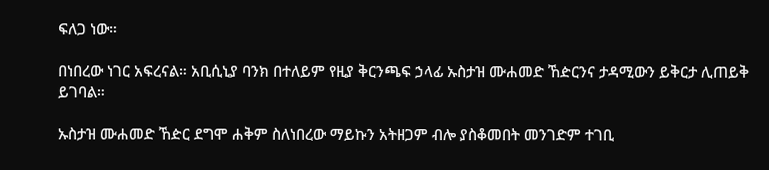ፍለጋ ነው።

በነበረው ነገር አፍረናል። አቢሲኒያ ባንክ በተለይም የዚያ ቅርንጫፍ ኃላፊ ኡስታዝ ሙሐመድ ኸዽርንና ታዳሚውን ይቅርታ ሊጠይቅ ይገባል።

ኡስታዝ ሙሐመድ ኸዽር ደግሞ ሐቅም ስለነበረው ማይኩን አትዘጋም ብሎ ያስቆመበት መንገድም ተገቢ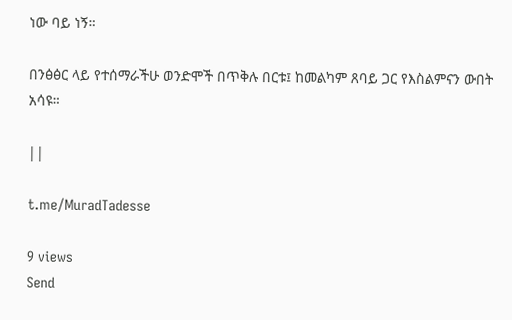ነው ባይ ነኝ።

በንፅፅር ላይ የተሰማራችሁ ወንድሞች በጥቅሉ በርቱ፤ ከመልካም ጸባይ ጋር የእስልምናን ውበት አሳዩ።

||

t.me/MuradTadesse

9 views
Send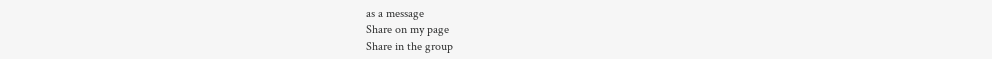as a message
Share on my page
Share in the group